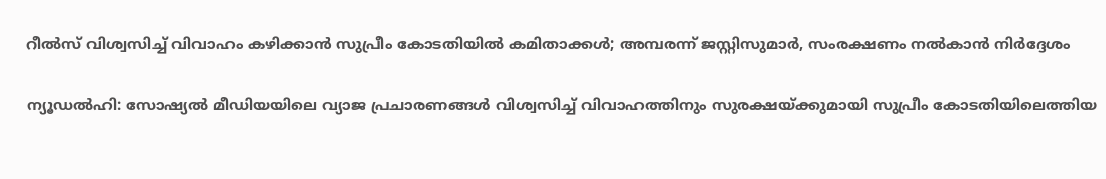റീൽസ് വിശ്വസിച്ച് വിവാഹം കഴിക്കാൻ സുപ്രീം കോടതിയിൽ കമിതാക്കൾ; അമ്പരന്ന് ജസ്റ്റിസുമാർ, സംരക്ഷണം നൽകാൻ നിർദ്ദേശം

ന്യൂഡൽഹി: സോഷ്യൽ മീഡിയയിലെ വ്യാജ പ്രചാരണങ്ങൾ വിശ്വസിച്ച് വിവാഹത്തിനും സുരക്ഷയ്ക്കുമായി സുപ്രീം കോടതിയിലെത്തിയ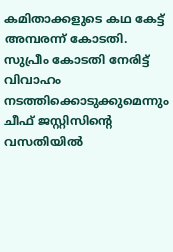കമിതാക്കളുടെ കഥ കേട്ട് അമ്പരന്ന് കോടതി. സുപ്രീം കോടതി നേരിട്ട് വിവാഹം നടത്തിക്കൊടുക്കുമെന്നും ചീഫ് ജസ്റ്റിസിന്റെ വസതിയിൽ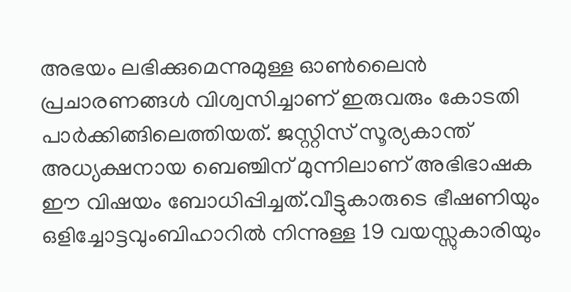അഭയം ലഭിക്കുമെന്നുമുള്ള ഓൺലൈൻ പ്രചാരണങ്ങൾ വിശ്വസിച്ചാണ് ഇരുവരും കോടതി പാർക്കിങ്ങിലെത്തിയത്. ജസ്റ്റിസ് സൂര്യകാന്ത് അധ്യക്ഷനായ ബെഞ്ചിന് മുന്നിലാണ് അഭിഭാഷക ഈ വിഷയം ബോധിപ്പിച്ചത്.വീട്ടുകാരുടെ ഭീഷണിയും ഒളിച്ചോട്ടവുംബിഹാറിൽ നിന്നുള്ള 19 വയസ്സുകാരിയും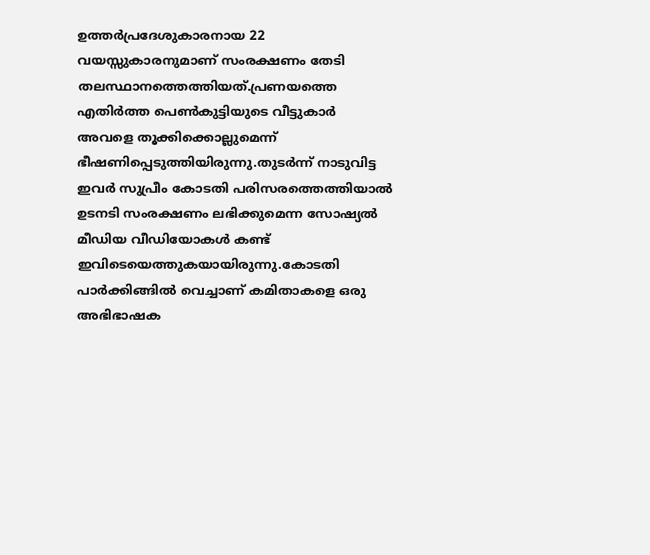ഉത്തർപ്രദേശുകാരനായ 22 വയസ്സുകാരനുമാണ് സംരക്ഷണം തേടി തലസ്ഥാനത്തെത്തിയത്.പ്രണയത്തെ എതിർത്ത പെൺകുട്ടിയുടെ വീട്ടുകാർ അവളെ തൂക്കിക്കൊല്ലുമെന്ന് ഭീഷണിപ്പെടുത്തിയിരുന്നു.തുടർന്ന് നാടുവിട്ട ഇവർ സുപ്രീം കോടതി പരിസരത്തെത്തിയാൽ ഉടനടി സംരക്ഷണം ലഭിക്കുമെന്ന സോഷ്യൽ മീഡിയ വീഡിയോകൾ കണ്ട് ഇവിടെയെത്തുകയായിരുന്നു.കോടതി പാർക്കിങ്ങിൽ വെച്ചാണ് കമിതാകളെ ഒരു അഭിഭാഷക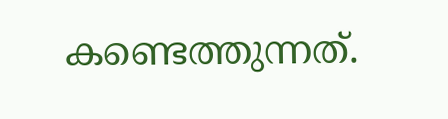കണ്ടെത്തുന്നത്.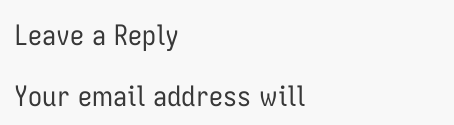Leave a Reply

Your email address will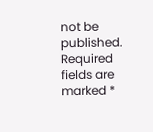not be published. Required fields are marked *